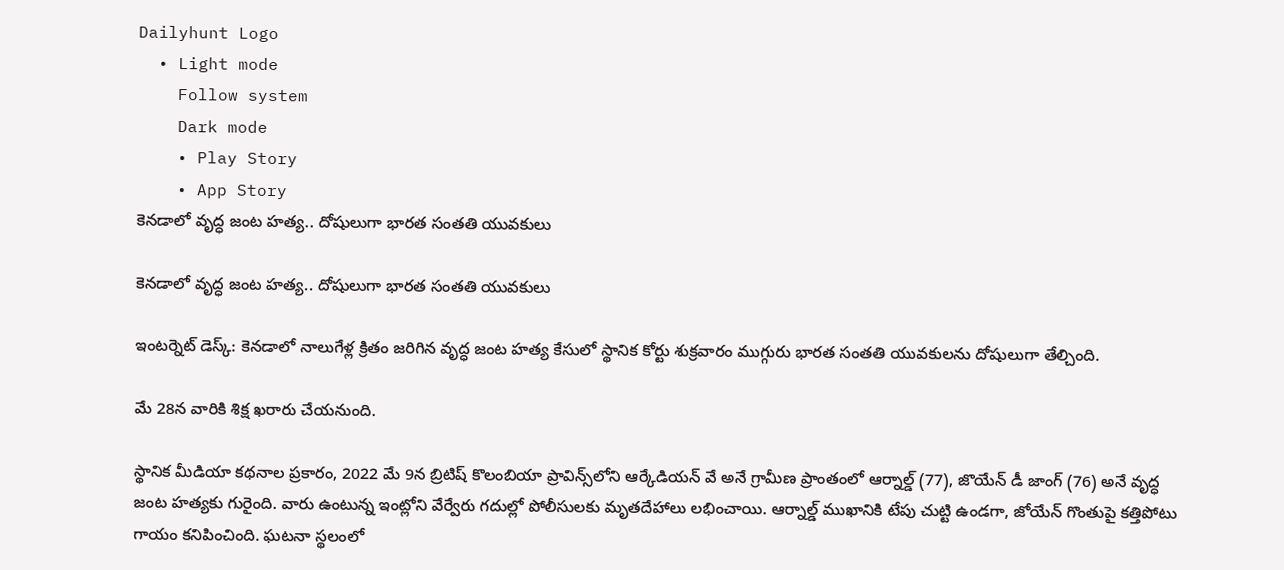Dailyhunt Logo
  • Light mode
    Follow system
    Dark mode
    • Play Story
    • App Story
కెనడాలో వృద్ధ జంట హత్య.. దోషులుగా భారత సంతతి యువకులు

కెనడాలో వృద్ధ జంట హత్య.. దోషులుగా భారత సంతతి యువకులు

ఇంటర్నెట్ డెస్క్: కెనడాలో నాలుగేళ్ల క్రితం జరిగిన వృద్ధ జంట హత్య కేసులో స్థానిక కోర్టు శుక్రవారం ముగ్గురు భారత సంతతి యువకులను దోషులుగా తేల్చింది.

మే 28న వారికి శిక్ష ఖరారు చేయనుంది.

స్థానిక మీడియా కథనాల ప్రకారం, 2022 మే 9న బ్రిటిష్ కొలంబియా ప్రావిన్స్‌లోని ఆర్కేడియన్ వే అనే గ్రామీణ ప్రాంతంలో ఆర్నాల్డ్ (77), జొయేన్ డీ జాంగ్ (76) అనే వృద్ధ జంట హత్యకు గురైంది. వారు ఉంటున్న ఇంట్లోని వేర్వేరు గదుల్లో పోలీసులకు మృతదేహాలు లభించాయి. ఆర్నాల్డ్ ముఖానికి టేపు చుట్టి ఉండగా, జోయేన్ గొంతుపై కత్తిపోటు గాయం కనిపించింది. ఘటనా స్థలంలో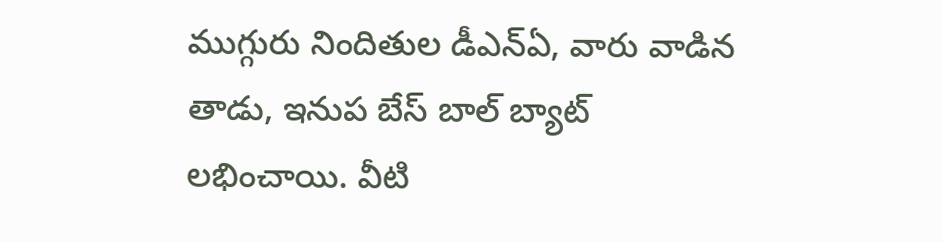ముగ్గురు నిందితుల డీఎన్‌ఏ, వారు వాడిన తాడు, ఇనుప బేస్ బాల్ బ్యాట్ లభించాయి. వీటి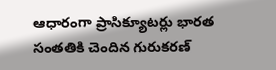ఆధారంగా ప్రాసిక్యూటర్లు భారత సంతతికి చెందిన గురుకరణ్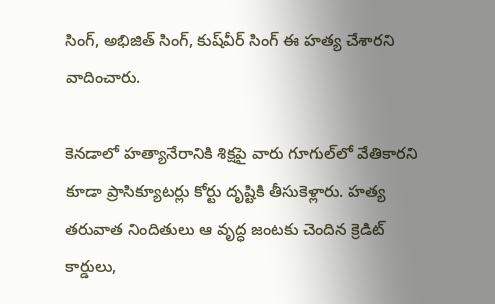సింగ్, అభిజిత్ సింగ్, కుష్‌వీర్ సింగ్‌ ఈ హత్య చేశారని వాదించారు.

కెనడాలో హత్యానేరానికి శిక్షపై వారు గూగుల్‌లో వేతికారని కూడా ప్రాసిక్యూటర్లు కోర్టు దృష్టికి తీసుకెళ్లారు. హత్య తరువాత నిందితులు ఆ వృద్ధ జంటకు చెందిన క్రెడిట్ కార్డులు,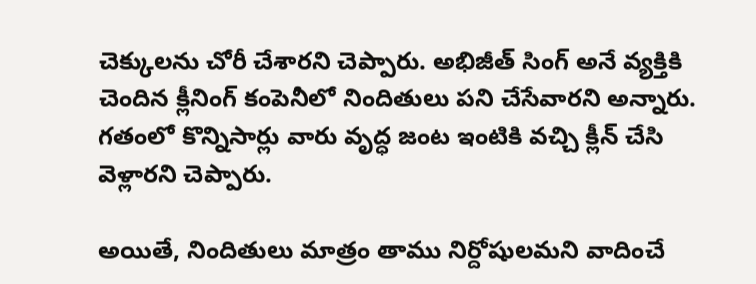చెక్కులను చోరీ చేశారని చెప్పారు. అభిజీత్ సింగ్‌ అనే వ్యక్తికి చెందిన క్లీనింగ్ కంపెనీలో నిందితులు పని చేసేవారని అన్నారు. గతంలో కొన్నిసార్లు వారు వృద్ధ జంట ఇంటికి వచ్చి క్లీన్ చేసి వెళ్లారని చెప్పారు.

అయితే, నిందితులు మాత్రం తాము నిర్దోషులమని వాదించే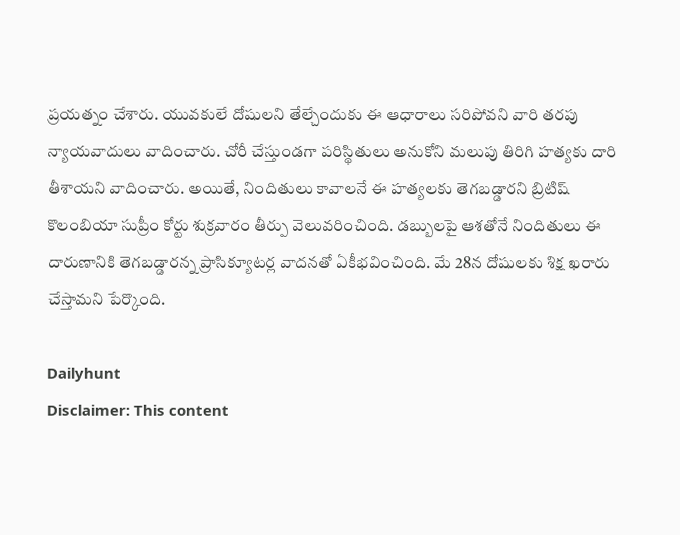ప్రయత్నం చేశారు. యువకులే దోషులని తేల్చేందుకు ఈ ఆధారాలు సరిపోవని వారి తరపు న్యాయవాదులు వాదించారు. చోరీ చేస్తుండగా పరిస్థితులు అనుకోని మలుపు తిరిగి హత్యకు దారి తీశాయని వాదించారు. అయితే, నిందితులు కావాలనే ఈ హత్యలకు తెగబడ్డారని బ్రిటిష్ కొలంబియా సుప్రీం కోర్టు శుక్రవారం తీర్పు వెలువరించింది. డబ్బులపై ఆశతోనే నిందితులు ఈ దారుణానికి తెగబడ్డారన్న ప్రాసిక్యూటర్ల వాదనతో ఏకీభవించింది. మే 28న దోషులకు శిక్ష ఖరారు చేస్తామని పేర్కొంది.

Dailyhunt
Disclaimer: This content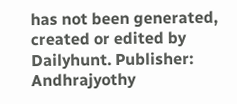has not been generated, created or edited by Dailyhunt. Publisher: Andhrajyothy